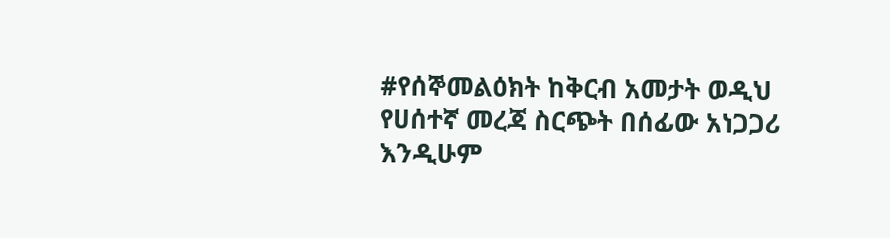#የሰኞመልዕክት ከቅርብ አመታት ወዲህ የሀሰተኛ መረጃ ስርጭት በሰፊው አነጋጋሪ እንዲሁም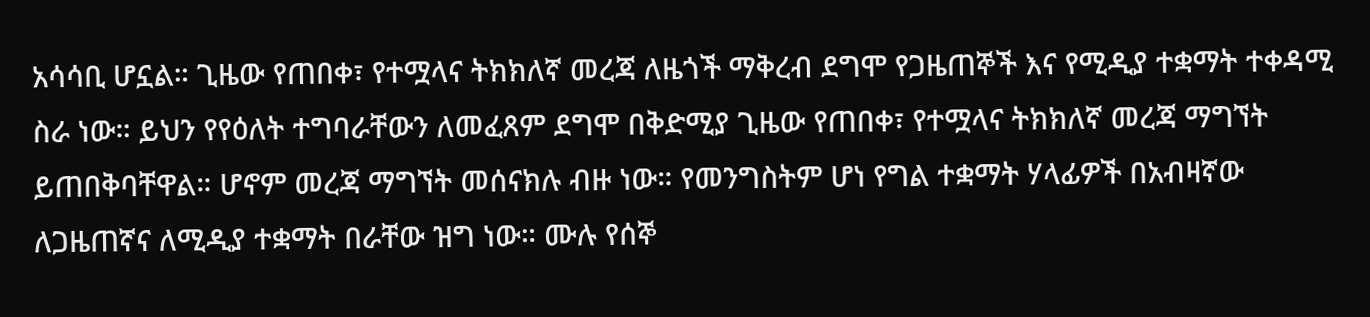አሳሳቢ ሆኗል። ጊዜው የጠበቀ፣ የተሟላና ትክክለኛ መረጃ ለዜጎች ማቅረብ ደግሞ የጋዜጠኞች እና የሚዲያ ተቋማት ተቀዳሚ ስራ ነው። ይህን የየዕለት ተግባራቸውን ለመፈጸም ደግሞ በቅድሚያ ጊዜው የጠበቀ፣ የተሟላና ትክክለኛ መረጃ ማግኘት ይጠበቅባቸዋል። ሆኖም መረጃ ማግኘት መሰናክሉ ብዙ ነው። የመንግስትም ሆነ የግል ተቋማት ሃላፊዎች በአብዛኛው ለጋዜጠኛና ለሚዲያ ተቋማት በራቸው ዝግ ነው። ሙሉ የሰኞ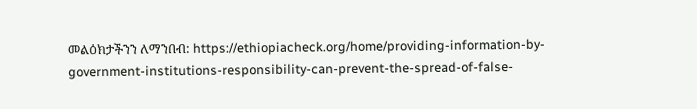መልዕክታችንን ለማንበብ: https://ethiopiacheck.org/home/providing-information-by-government-institutions-responsibility-can-prevent-the-spread-of-false-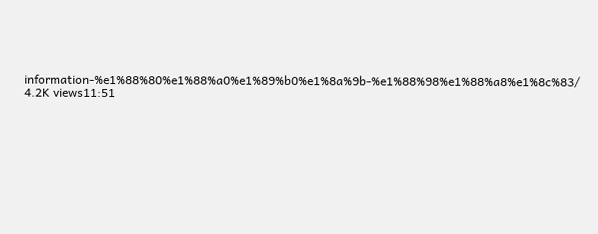information-%e1%88%80%e1%88%a0%e1%89%b0%e1%8a%9b-%e1%88%98%e1%88%a8%e1%8c%83/ 4.2K views11:51